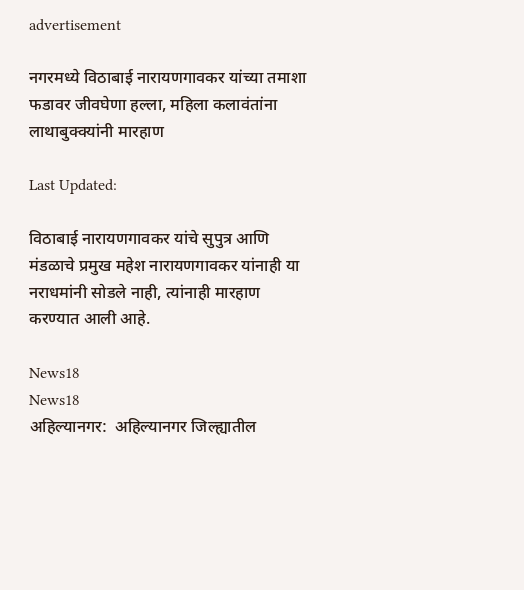advertisement

नगरमध्ये विठाबाई नारायणगावकर यांच्या तमाशा फडावर जीवघेणा हल्ला, महिला कलावंतांना लाथाबुक्क्यांनी मारहाण

Last Updated:

विठाबाई नारायणगावकर यांचे सुपुत्र आणि मंडळाचे प्रमुख महेश नारायणगावकर यांनाही या नराधमांनी सोडले नाही, त्यांनाही मारहाण करण्यात आली आहे.

News18
News18
अहिल्यानगर:  अहिल्यानगर जिल्ह्यातील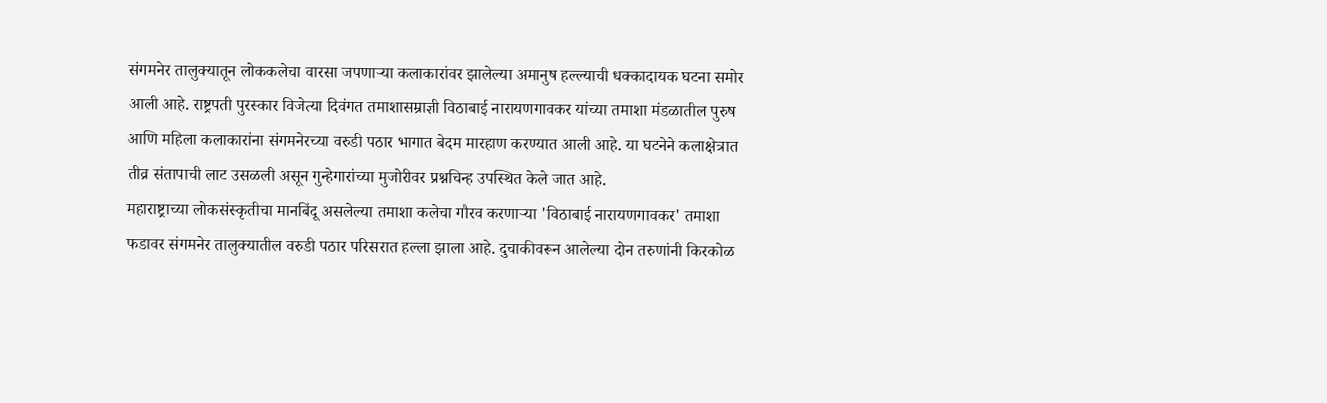संगमनेर तालुक्यातून लोककलेचा वारसा जपणाऱ्या कलाकारांवर झालेल्या अमानुष हल्ल्याची धक्कादायक घटना समोर आली आहे. राष्ट्रपती पुरस्कार विजेत्या दिवंगत तमाशासम्राज्ञी विठाबाई नारायणगावकर यांच्या तमाशा मंडळातील पुरुष आणि महिला कलाकारांना संगमनेरच्या वरुडी पठार भागात बेदम मारहाण करण्यात आली आहे. या घटनेने कलाक्षेत्रात तीव्र संतापाची लाट उसळली असून गुन्हेगारांच्या मुजोरीवर प्रश्नचिन्ह उपस्थित केले जात आहे.
महाराष्ट्राच्या लोकसंस्कृतीचा मानबिंदू असलेल्या तमाशा कलेचा गौरव करणाऱ्या 'विठाबाई नारायणगावकर' तमाशा फडावर संगमनेर तालुक्यातील वरुडी पठार परिसरात हल्ला झाला आहे. दुचाकीवरून आलेल्या दोन तरुणांनी किरकोळ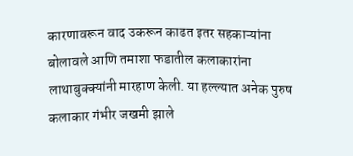कारणावरून वाद उकरून काढत इतर सहकाऱ्यांना बोलावले आणि तमाशा फडातील कलाकारांना लाथाबुक्क्यांनी मारहाण केली. या हल्ल्यात अनेक पुरुष कलाकार गंभीर जखमी झाले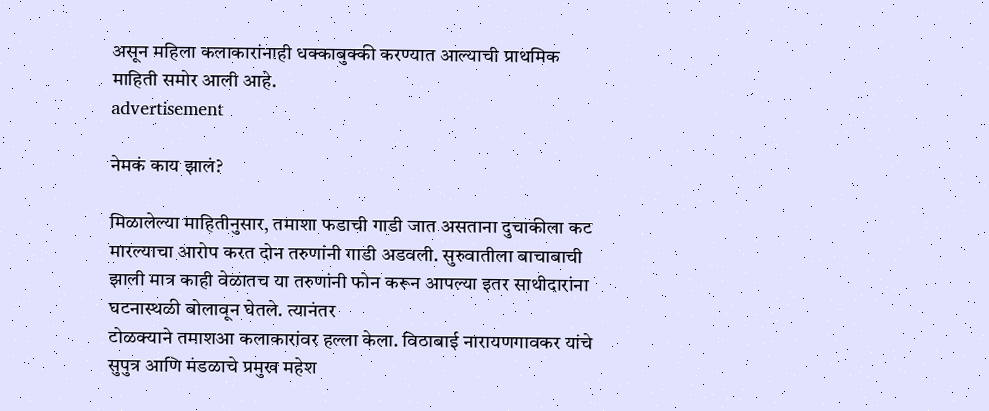असून महिला कलाकारांनाही धक्काबुक्की करण्यात आल्याची प्राथमिक माहिती समोर आली आहे.
advertisement

नेमकं काय झालं?

मिळालेल्या माहितीनुसार, तमाशा फडाची गाडी जात असताना दुचाकीला कट मारल्याचा आरोप करत दोन तरुणांनी गाडी अडवली. सुरुवातीला बाचाबाची झाली मात्र काही वेळातच या तरुणांनी फोन करून आपल्या इतर साथीदारांना घटनास्थळी बोलावून घेतले. त्यानंतर
टोळक्याने तमाशआ कलाकारांवर हल्ला केला. विठाबाई नारायणगावकर यांचे सुपुत्र आणि मंडळाचे प्रमुख महेश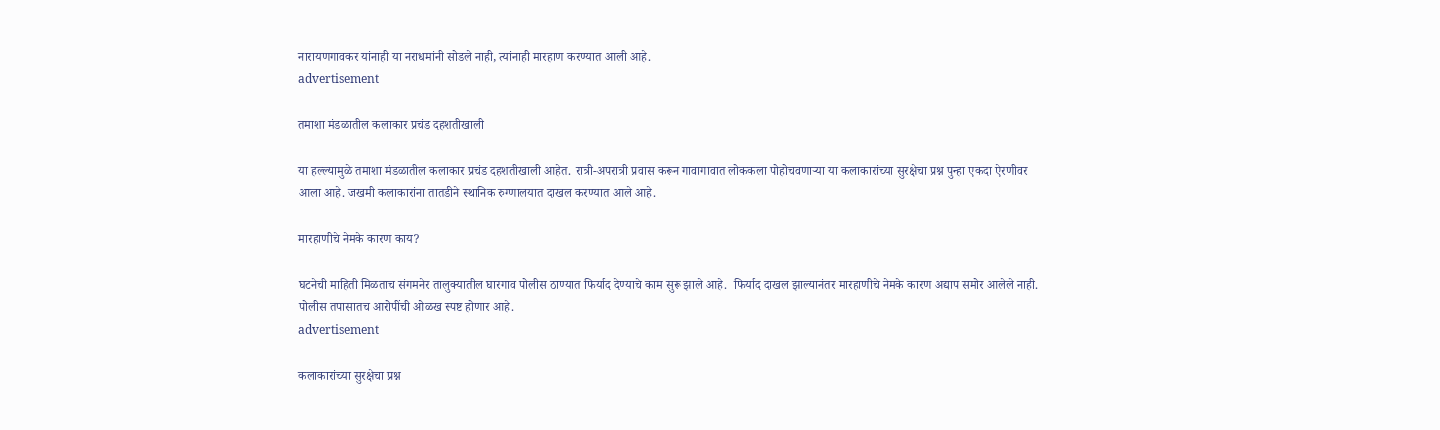नारायणगावकर यांनाही या नराधमांनी सोडले नाही, त्यांनाही मारहाण करण्यात आली आहे.
advertisement

तमाशा मंडळातील कलाकार प्रचंड दहशतीखाली

या हल्ल्यामुळे तमाशा मंडळातील कलाकार प्रचंड दहशतीखाली आहेत. रात्री-अपरात्री प्रवास करून गावागावात लोककला पोहोचवणाऱ्या या कलाकारांच्या सुरक्षेचा प्रश्न पुन्हा एकदा ऐरणीवर आला आहे. जखमी कलाकारांना तातडीने स्थानिक रुग्णालयात दाखल करण्यात आले आहे.

मारहाणीचे नेमके कारण काय?

घटनेची माहिती मिळताच संगमनेर तालुक्यातील घारगाव पोलीस ठाण्यात फिर्याद देण्याचे काम सुरू झाले आहे.  फिर्याद दाखल झाल्यानंतर मारहाणीचे नेमके कारण अद्याप समोर आलेले नाही. पोलीस तपासातच आरोपींची ओळख स्पष्ट होणार आहे.
advertisement

कलाकारांच्या सुरक्षेचा प्रश्न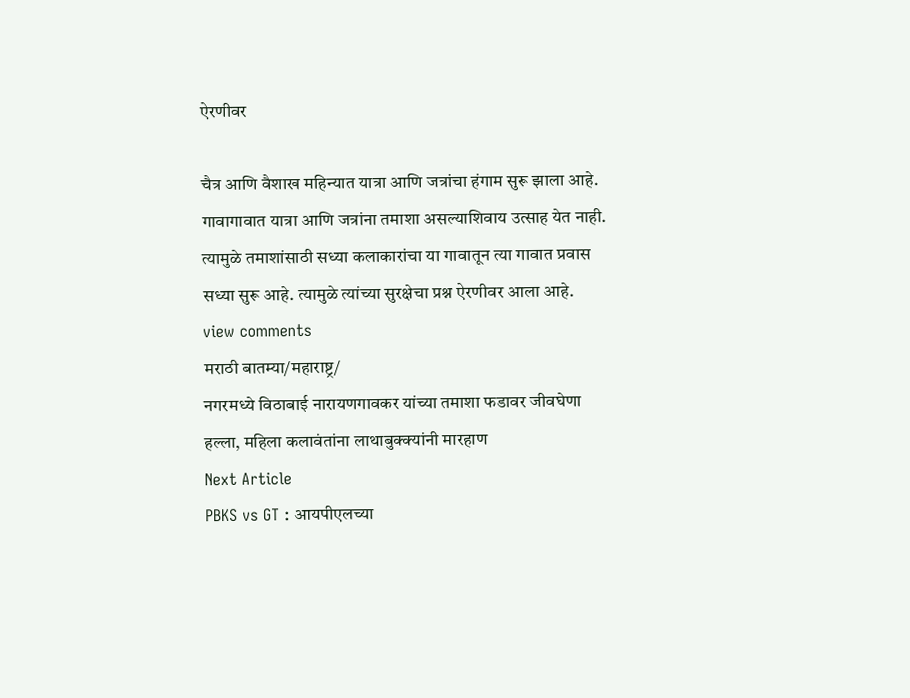ऐरणीवर

चैत्र आणि वैशाख महिन्यात यात्रा आणि जत्रांचा हंगाम सुरू झाला आहे. गावागावात यात्रा आणि जत्रांना तमाशा असल्याशिवाय उत्साह येत नाही. त्यामुळे तमाशांसाठी सध्या कलाकारांचा या गावातून त्या गावात प्रवास सध्या सुरू आहे. त्यामुळे त्यांच्या सुरक्षेचा प्रश्न ऐरणीवर आला आहे.
view comments
मराठी बातम्या/महाराष्ट्र/
नगरमध्ये विठाबाई नारायणगावकर यांच्या तमाशा फडावर जीवघेणा हल्ला, महिला कलावंतांना लाथाबुक्क्यांनी मारहाण
Next Article
PBKS vs GT : आयपीएलच्या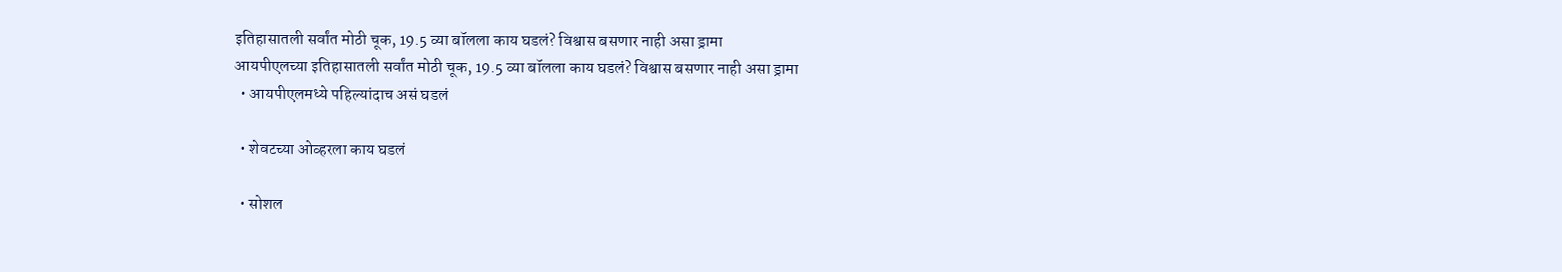इतिहासातली सर्वांत मोठी चूक, 19.5 व्या बॉलला काय घडलं? विश्वास बसणार नाही असा ड्रामा
आयपीएलच्या इतिहासातली सर्वांत मोठी चूक, 19.5 व्या बॉलला काय घडलं? विश्वास बसणार नाही असा ड्रामा
  • आयपीएलमध्ये पहिल्यांदाच असं घडलं

  • शेवटच्या ओव्हरला काय घडलं

  • सोशल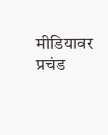मीडियावर प्रचंड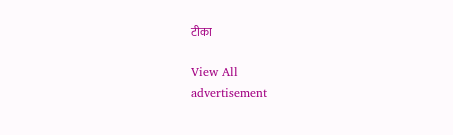टीका

View All
advertisement